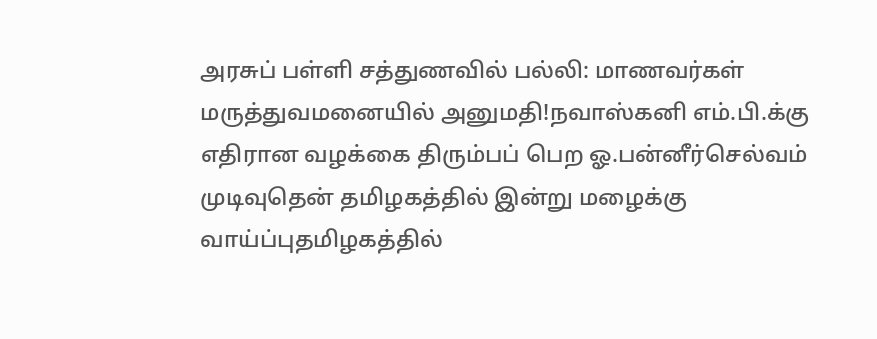அரசுப் பள்ளி சத்துணவில் பல்லி: மாணவர்கள் மருத்துவமனையில் அனுமதி!நவாஸ்கனி எம்.பி.க்கு எதிரான வழக்கை திரும்பப் பெற ஓ.பன்னீர்செல்வம் முடிவுதென் தமிழகத்தில் இன்று மழைக்கு வாய்ப்புதமிழகத்தில்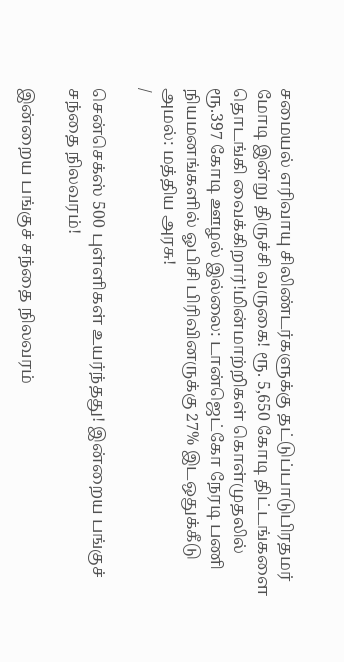சமையல் எரிவாயு சிலிண்டர்களுக்கு தட்டுப்பாடுபிரதமர் மோடி இன்று திருச்சி வருகை! ரூ. 5,650 கோடி திட்டங்களை தொடங்கி வைக்கிறார்!மின்மாற்றிகள் கொள்முதலில் ரூ.397 கோடி ஊழல் இல்லை: டான்ஜெட்கோ நேரடி பணி நியமனங்களில் ஓபிசி பிரிவினருக்கு 27% இடஒதுக்கீடு அமல்: மத்திய அரசு!
/

சென்செக்ஸ் 500 புள்ளிகள் உயர்ந்தது! இன்றைய பங்குச் சந்தை நிலவரம்!

இன்றைய பங்குச் சந்தை நிலவரம்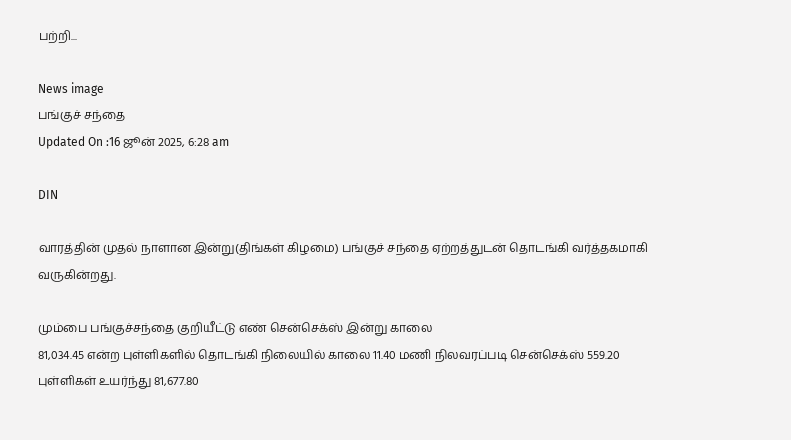பற்றி...

News image
பங்குச் சந்தை
Updated On :16 ஜூன் 2025, 6:28 am

DIN

வாரத்தின் முதல் நாளான இன்று(திங்கள் கிழமை) பங்குச் சந்தை ஏற்றத்துடன் தொடங்கி வர்த்தகமாகி வருகின்றது.

மும்பை பங்குச்சந்தை குறியீட்டு எண் சென்செக்ஸ் இன்று காலை
81,034.45 என்ற புள்ளிகளில் தொடங்கி நிலையில் காலை 11.40 மணி நிலவரப்படி சென்செக்ஸ் 559.20 புள்ளிகள் உயர்ந்து 81,677.80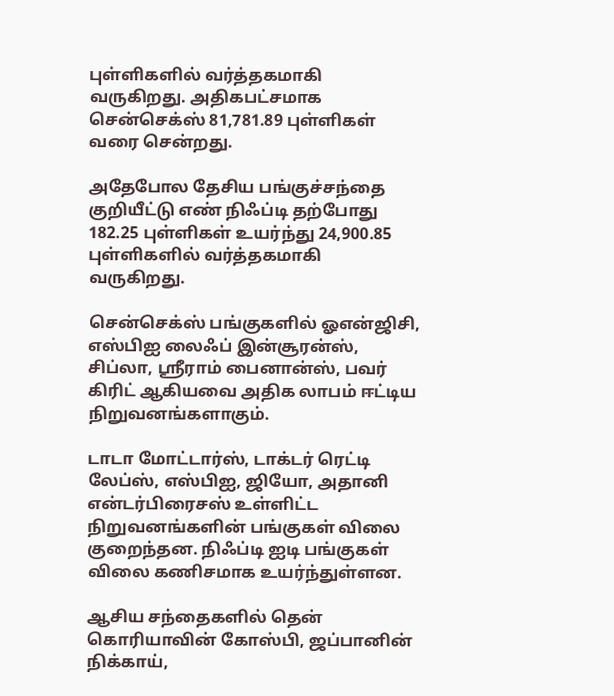புள்ளிகளில் வர்த்தகமாகி வருகிறது. அதிகபட்சமாக சென்செக்ஸ் 81,781.89 புள்ளிகள் வரை சென்றது.

அதேபோல தேசிய பங்குச்சந்தை குறியீட்டு எண் நிஃப்டி தற்போது 182.25 புள்ளிகள் உயர்ந்து 24,900.85 புள்ளிகளில் வர்த்தகமாகி வருகிறது.

சென்செக்ஸ் பங்குகளில் ஓஎன்ஜிசி, எஸ்பிஐ லைஃப் இன்சூரன்ஸ், சிப்லா, ஸ்ரீராம் பைனான்ஸ், பவர் கிரிட் ஆகியவை அதிக லாபம் ஈட்டிய நிறுவனங்களாகும்.

டாடா மோட்டார்ஸ், டாக்டர் ரெட்டி லேப்ஸ், எஸ்பிஐ, ஜியோ, அதானி என்டர்பிரைசஸ் உள்ளிட்ட நிறுவனங்களின் பங்குகள் விலை குறைந்தன. நிஃப்டி ஐடி பங்குகள் விலை கணிசமாக உயர்ந்துள்ளன.

ஆசிய சந்தைகளில் தென் கொரியாவின் கோஸ்பி, ஜப்பானின் நிக்காய்,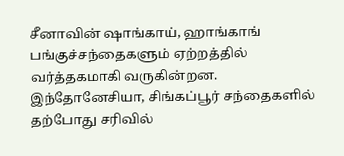சீனாவின் ஷாங்காய், ஹாங்காங் பங்குச்சந்தைகளும் ஏற்றத்தில் வர்த்தகமாகி வருகின்றன. இந்தோனேசியா, சிங்கப்பூர் சந்தைகளில் தற்போது சரிவில்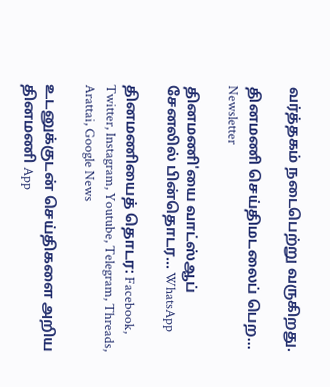வர்த்தகம் நடைபெற்று வருகிறது.

தினமணி செய்திமடலைப் பெற... Newsletter

தினமணி'யை வாட்ஸ்ஆப் சேனலில் பின்தொடர... WhatsApp

தினமணியைத் தொடர: Facebook, Twitter, Instagram, Youtube, Telegram, Threads, Arattai, Google News

உடனுக்குடன் செய்திகளை அறிய தினமணி App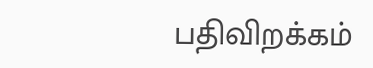பதிவிறக்கம்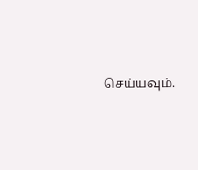செய்யவும்.